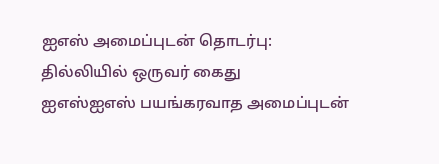ஐஎஸ் அமைப்புடன் தொடர்பு: தில்லியில் ஒருவர் கைது
ஐஎஸ்ஐஎஸ் பயங்கரவாத அமைப்புடன்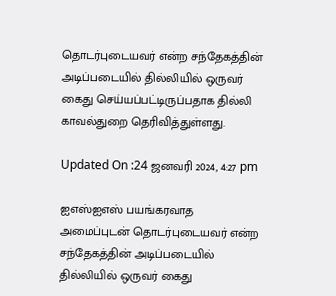தொடர்புடையவர் என்ற சந்தேகத்தின் அடிப்படையில் தில்லியில் ஒருவர் கைது செய்யப்பட்டிருப்பதாக தில்லி காவல்துறை தெரிவித்துள்ளது.

Updated On :24 ஜனவரி 2024, 4:27 pm

ஐஎஸ்ஐஎஸ் பயங்கரவாத அமைப்புடன் தொடர்புடையவர் என்ற சந்தேகத்தின் அடிப்படையில் தில்லியில் ஒருவர் கைது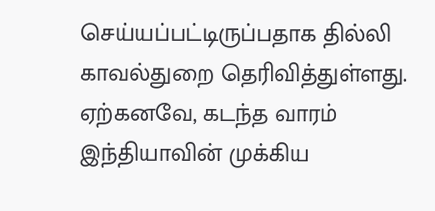செய்யப்பட்டிருப்பதாக தில்லி காவல்துறை தெரிவித்துள்ளது.
ஏற்கனவே, கடந்த வாரம் இந்தியாவின் முக்கிய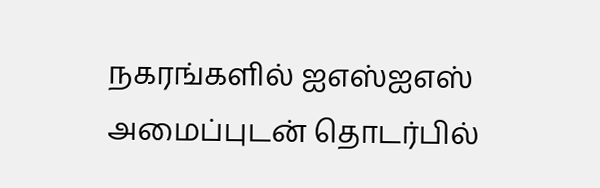நகரங்களில் ஐஎஸ்ஐஎஸ் அமைப்புடன் தொடர்பில்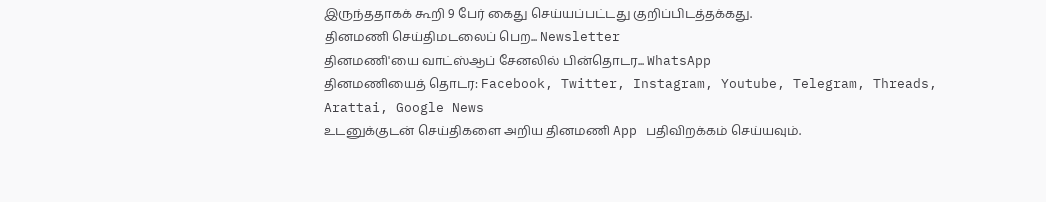இருந்ததாகக் கூறி 9 பேர் கைது செய்யப்பட்டது குறிப்பிடத்தக்கது.
தினமணி செய்திமடலைப் பெற... Newsletter
தினமணி'யை வாட்ஸ்ஆப் சேனலில் பின்தொடர... WhatsApp
தினமணியைத் தொடர: Facebook, Twitter, Instagram, Youtube, Telegram, Threads, Arattai, Google News
உடனுக்குடன் செய்திகளை அறிய தினமணி App பதிவிறக்கம் செய்யவும்.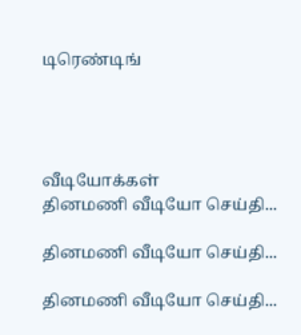டிரெண்டிங்




வீடியோக்கள்
தினமணி வீடியோ செய்தி...

தினமணி வீடியோ செய்தி...

தினமணி வீடியோ செய்தி...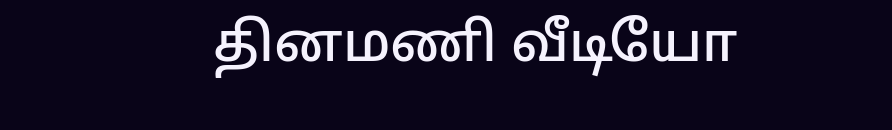தினமணி வீடியோ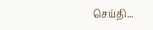செய்தி...